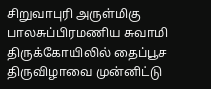சிறுவாபுரி அருள்மிகு பாலசுப்பிரமணிய சுவாமி திருக்கோயிலில் தைப்பூச திருவிழாவை முன்னிட்டு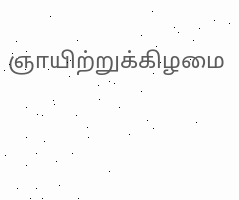ஞாயிற்றுக்கிழமை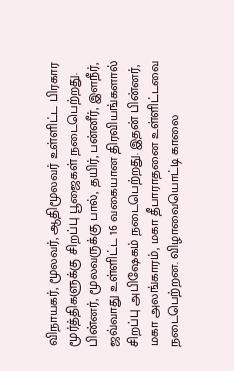விநாயகர், மூலவர், ஆதிமூலவர் உள்ளிட்ட பிரகார மூர்த்திகளுக்கு சிறப்பு பூஜைகள் நடைபெற்றது. பின்னர், மூலவருக்கு பால், தயிர், பன்னீர், இளநீர், ஜவ்வாது உள்ளிட்ட 16 வகையான திரவியங்களால் சிறப்பு அபிஷேகம் நடைபெற்றது. இதன் பின்னர், மகா அலங்காரம், மகா தீபாராதனை உள்ளிட்டவை நடைபெற்றன. விழாவையொட்டி காலை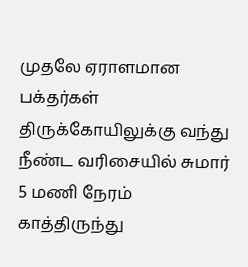முதலே ஏராளமான பக்தர்கள் திருக்கோயிலுக்கு வந்து நீண்ட வரிசையில் சுமார் 5 மணி நேரம் காத்திருந்து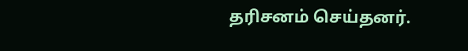தரிசனம் செய்தனர்.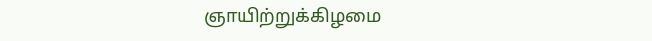ஞாயிற்றுக்கிழமை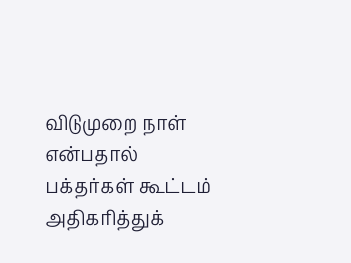விடுமுறை நாள் என்பதால் பக்தர்கள் கூட்டம் அதிகரித்துக்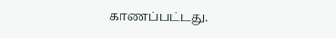காணப்பட்டது.